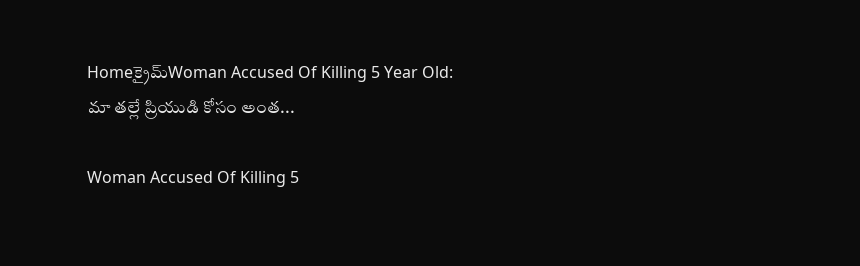Homeక్రైమ్‌Woman Accused Of Killing 5 Year Old: మా తల్లే ప్రియుడి కోసం అంత...

Woman Accused Of Killing 5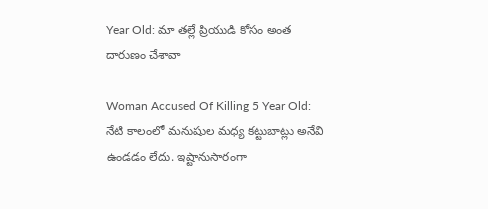Year Old: మా తల్లే ప్రియుడి కోసం అంత దారుణం చేశావా

Woman Accused Of Killing 5 Year Old: నేటి కాలంలో మనుషుల మధ్య కట్టుబాట్లు అనేవి ఉండడం లేదు. ఇష్టానుసారంగా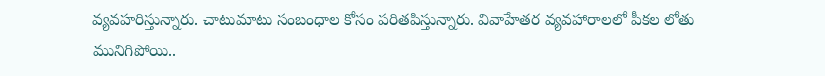వ్యవహరిస్తున్నారు. చాటుమాటు సంబంధాల కోసం పరితపిస్తున్నారు. వివాహేతర వ్యవహారాలలో పీకల లోతు మునిగిపోయి..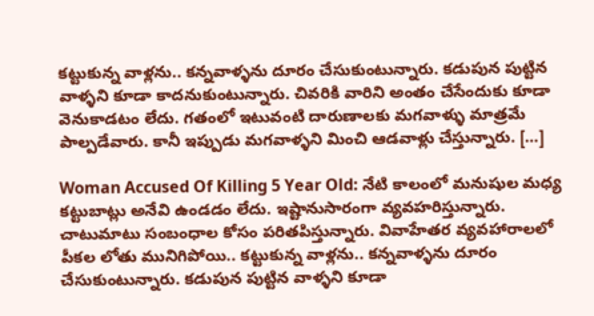కట్టుకున్న వాళ్లను.. కన్నవాళ్ళను దూరం చేసుకుంటున్నారు. కడుపున పుట్టిన వాళ్ళని కూడా కాదనుకుంటున్నారు. చివరికి వారిని అంతం చేసేందుకు కూడా వెనుకాడటం లేదు. గతంలో ఇటువంటి దారుణాలకు మగవాళ్ళు మాత్రమే పాల్పడేవారు. కానీ ఇప్పుడు మగవాళ్ళని మించి ఆడవాళ్లు చేస్తున్నారు. […]

Woman Accused Of Killing 5 Year Old: నేటి కాలంలో మనుషుల మధ్య కట్టుబాట్లు అనేవి ఉండడం లేదు. ఇష్టానుసారంగా వ్యవహరిస్తున్నారు. చాటుమాటు సంబంధాల కోసం పరితపిస్తున్నారు. వివాహేతర వ్యవహారాలలో పీకల లోతు మునిగిపోయి.. కట్టుకున్న వాళ్లను.. కన్నవాళ్ళను దూరం చేసుకుంటున్నారు. కడుపున పుట్టిన వాళ్ళని కూడా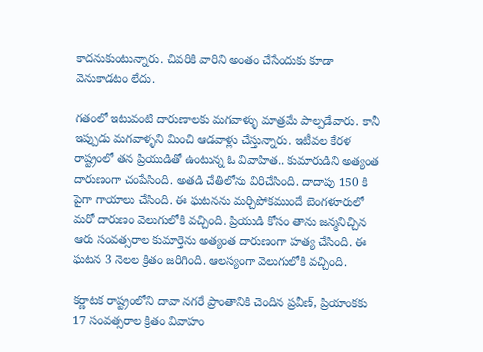కాదనుకుంటున్నారు. చివరికి వారిని అంతం చేసేందుకు కూడా వెనుకాడటం లేదు.

గతంలో ఇటువంటి దారుణాలకు మగవాళ్ళు మాత్రమే పాల్పడేవారు. కానీ ఇప్పుడు మగవాళ్ళని మించి ఆడవాళ్లు చేస్తున్నారు. ఇటీవల కేరళ రాష్ట్రంలో తన ప్రియుడితో ఉంటున్న ఓ వివాహిత.. కుమారుడిని అత్యంత దారుణంగా చంపేసింది. అతడి చేతిలోను విరిచేసింది. దాదాపు 150 కి పైగా గాయాలు చేసింది. ఈ ఘటనను మర్చిపోకముందే బెంగళూరులో మరో దారుణం వెలుగులోకి వచ్చింది. ప్రియుడి కోసం తాను జన్మనిచ్చిన ఆరు సంవత్సరాల కుమార్తెను అత్యంత దారుణంగా హత్య చేసింది. ఈ ఘటన 3 నెలల క్రితం జరిగింది. ఆలస్యంగా వెలుగులోకి వచ్చింది.

కర్ణాటక రాష్ట్రంలోని దావా నగరే ప్రాంతానికి చెందిన ప్రవీణ్, ప్రియాంకకు 17 సంవత్సరాల క్రితం వివాహం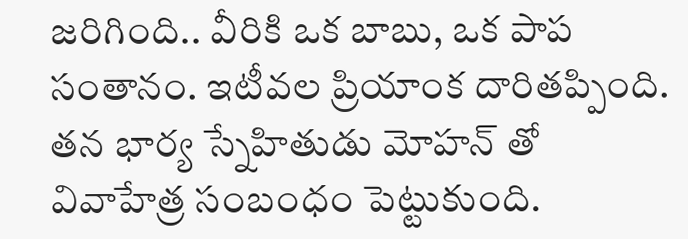జరిగింది.. వీరికి ఒక బాబు, ఒక పాప సంతానం. ఇటీవల ప్రియాంక దారితప్పింది. తన భార్య స్నేహితుడు మోహన్ తో వివాహేత్ర సంబంధం పెట్టుకుంది.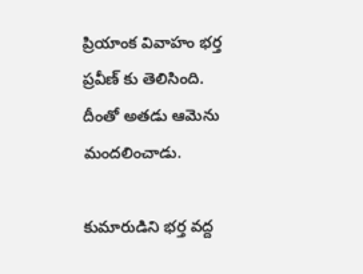ప్రియాంక వివాహం భర్త ప్రవీణ్ కు తెలిసింది. దీంతో అతడు ఆమెను మందలించాడు.

కుమారుడిని భర్త వద్ద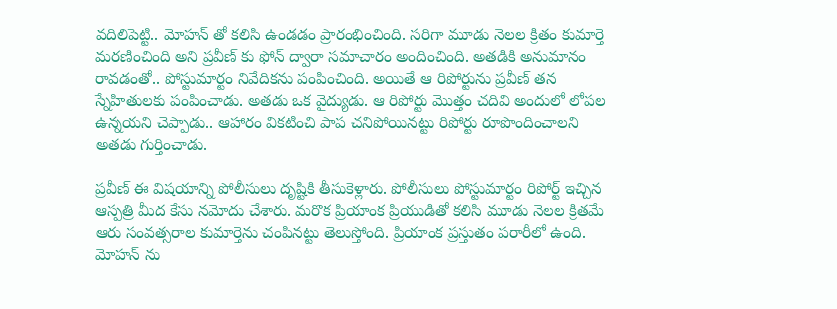వదిలిపెట్టి.. మోహన్ తో కలిసి ఉండడం ప్రారంభించింది. సరిగా మూడు నెలల క్రితం కుమార్తె మరణించింది అని ప్రవీణ్ కు ఫోన్ ద్వారా సమాచారం అందించింది. అతడికి అనుమానం రావడంతో.. పోస్టుమార్టం నివేదికను పంపించింది. అయితే ఆ రిపోర్టును ప్రవీణ్ తన స్నేహితులకు పంపించాడు. అతడు ఒక వైద్యుడు. ఆ రిపోర్టు మొత్తం చదివి అందులో లోపల ఉన్నయని చెప్పాడు.. ఆహారం వికటించి పాప చనిపోయినట్టు రిపోర్టు రూపొందించాలని అతడు గుర్తించాడు.

ప్రవీణ్ ఈ విషయాన్ని పోలీసులు దృష్టికి తీసుకెళ్లారు. పోలీసులు పోస్టుమార్టం రిపోర్ట్ ఇచ్చిన ఆస్పత్రి మీద కేసు నమోదు చేశారు. మరొక ప్రియాంక ప్రియుడితో కలిసి మూడు నెలల క్రితమే ఆరు సంవత్సరాల కుమార్తెను చంపినట్టు తెలుస్తోంది. ప్రియాంక ప్రస్తుతం పరారీలో ఉంది. మోహన్ ను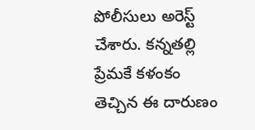పోలీసులు అరెస్ట్ చేశారు. కన్నతల్లి ప్రేమకే కళంకం తెచ్చిన ఈ దారుణం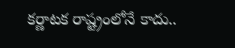కర్ణాటక రాష్ట్రంలోనే కాదు..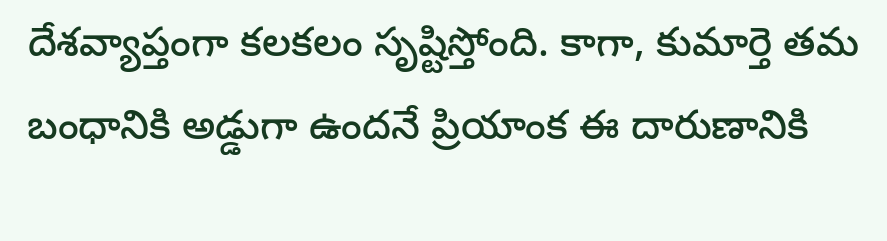దేశవ్యాప్తంగా కలకలం సృష్టిస్తోంది. కాగా, కుమార్తె తమ బంధానికి అడ్డుగా ఉందనే ప్రియాంక ఈ దారుణానికి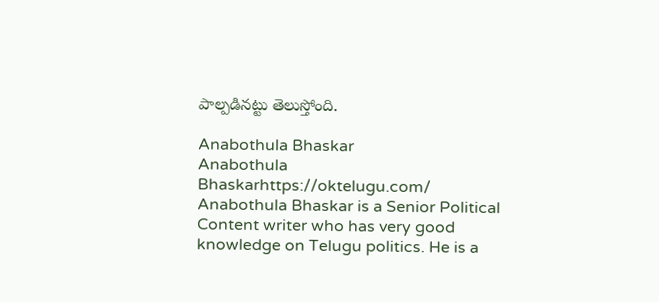పాల్పడినట్టు తెలుస్తోంది.

Anabothula Bhaskar
Anabothula Bhaskarhttps://oktelugu.com/
Anabothula Bhaskar is a Senior Political Content writer who has very good knowledge on Telugu politics. He is a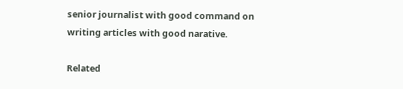senior journalist with good command on writing articles with good narative.

Related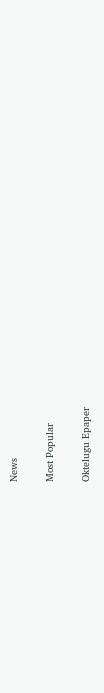News

Most Popular

Oktelugu Epaper